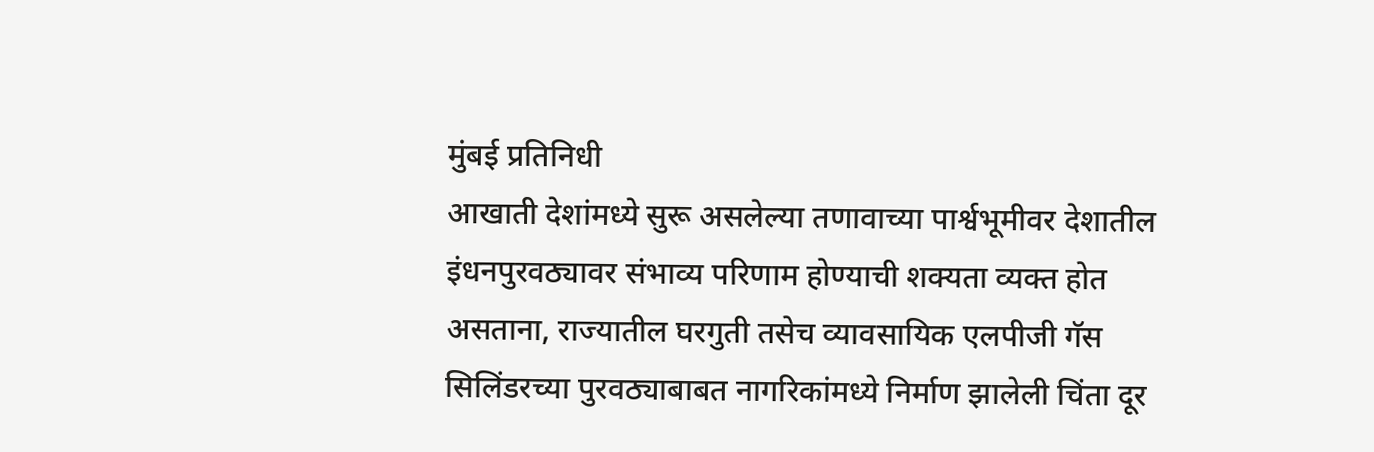मुंबई प्रतिनिधी
आखाती देशांमध्ये सुरू असलेल्या तणावाच्या पार्श्वभूमीवर देशातील इंधनपुरवठ्यावर संभाव्य परिणाम होण्याची शक्यता व्यक्त होत असताना, राज्यातील घरगुती तसेच व्यावसायिक एलपीजी गॅस सिलिंडरच्या पुरवठ्याबाबत नागरिकांमध्ये निर्माण झालेली चिंता दूर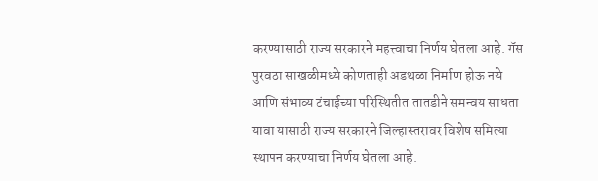करण्यासाठी राज्य सरकारने महत्त्वाचा निर्णय घेतला आहे. गॅस पुरवठा साखळीमध्ये कोणताही अडथळा निर्माण होऊ नये आणि संभाव्य टंचाईच्या परिस्थितीत तातडीने समन्वय साधता यावा यासाठी राज्य सरकारने जिल्हास्तरावर विशेष समित्या स्थापन करण्याचा निर्णय घेतला आहे.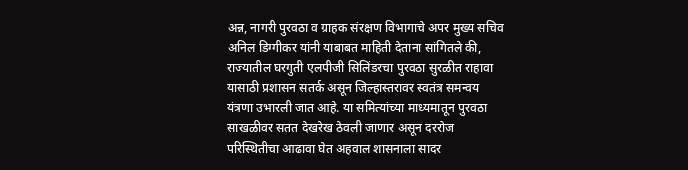अन्न, नागरी पुरवठा व ग्राहक संरक्षण विभागाचे अपर मुख्य सचिव अनिल डिग्गीकर यांनी याबाबत माहिती देताना सांगितले की, राज्यातील घरगुती एलपीजी सिलिंडरचा पुरवठा सुरळीत राहावा यासाठी प्रशासन सतर्क असून जिल्हास्तरावर स्वतंत्र समन्वय यंत्रणा उभारली जात आहे. या समित्यांच्या माध्यमातून पुरवठा साखळीवर सतत देखरेख ठेवली जाणार असून दररोज परिस्थितीचा आढावा घेत अहवाल शासनाला सादर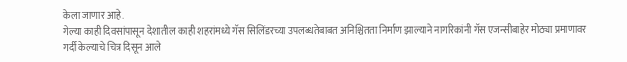केला जाणार आहे.
गेल्या काही दिवसांपासून देशातील काही शहरांमध्ये गॅस सिलिंडरच्या उपलब्धतेबाबत अनिश्चितता निर्माण झाल्याने नागरिकांनी गॅस एजन्सीबाहेर मोठ्या प्रमाणावर गर्दी केल्याचे चित्र दिसून आले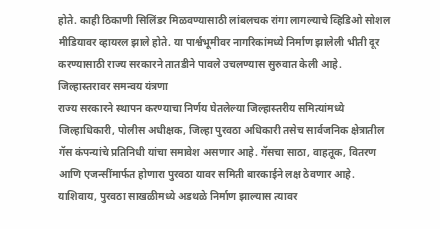होते. काही ठिकाणी सिलिंडर मिळवण्यासाठी लांबलचक रांगा लागल्याचे व्हिडिओ सोशल मीडियावर व्हायरल झाले होते. या पार्श्वभूमीवर नागरिकांमध्ये निर्माण झालेली भीती दूर करण्यासाठी राज्य सरकारने तातडीने पावले उचलण्यास सुरुवात केली आहे.
जिल्हास्तरावर समन्वय यंत्रणा
राज्य सरकारने स्थापन करण्याचा निर्णय घेतलेल्या जिल्हास्तरीय समित्यांमध्ये जिल्हाधिकारी, पोलीस अधीक्षक, जिल्हा पुरवठा अधिकारी तसेच सार्वजनिक क्षेत्रातील गॅस कंपन्यांचे प्रतिनिधी यांचा समावेश असणार आहे. गॅसचा साठा, वाहतूक, वितरण आणि एजन्सींमार्फत होणारा पुरवठा यावर समिती बारकाईने लक्ष ठेवणार आहे.
याशिवाय, पुरवठा साखळीमध्ये अडथळे निर्माण झाल्यास त्यावर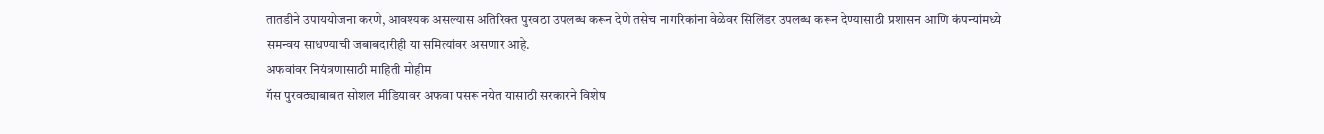तातडीने उपाययोजना करणे, आवश्यक असल्यास अतिरिक्त पुरवठा उपलब्ध करून देणे तसेच नागरिकांना वेळेवर सिलिंडर उपलब्ध करून देण्यासाठी प्रशासन आणि कंपन्यांमध्ये समन्वय साधण्याची जबाबदारीही या समित्यांवर असणार आहे.
अफवांवर नियंत्रणासाठी माहिती मोहीम
गॅस पुरवठ्याबाबत सोशल मीडियावर अफवा पसरू नयेत यासाठी सरकारने विशेष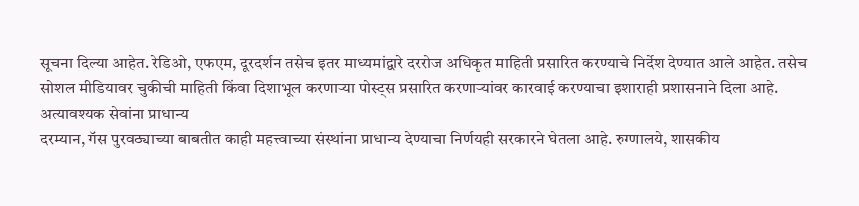सूचना दिल्या आहेत. रेडिओ, एफएम, दूरदर्शन तसेच इतर माध्यमांद्वारे दररोज अधिकृत माहिती प्रसारित करण्याचे निर्देश देण्यात आले आहेत. तसेच सोशल मीडियावर चुकीची माहिती किंवा दिशाभूल करणाऱ्या पोस्ट्स प्रसारित करणाऱ्यांवर कारवाई करण्याचा इशाराही प्रशासनाने दिला आहे.
अत्यावश्यक सेवांना प्राधान्य
दरम्यान, गॅस पुरवठ्याच्या बाबतीत काही महत्त्वाच्या संस्थांना प्राधान्य देण्याचा निर्णयही सरकारने घेतला आहे. रुग्णालये, शासकीय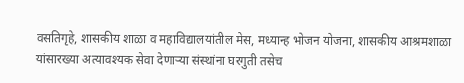वसतिगृहे, शासकीय शाळा व महाविद्यालयांतील मेस, मध्यान्ह भोजन योजना, शासकीय आश्रमशाळा यांसारख्या अत्यावश्यक सेवा देणाऱ्या संस्थांना घरगुती तसेच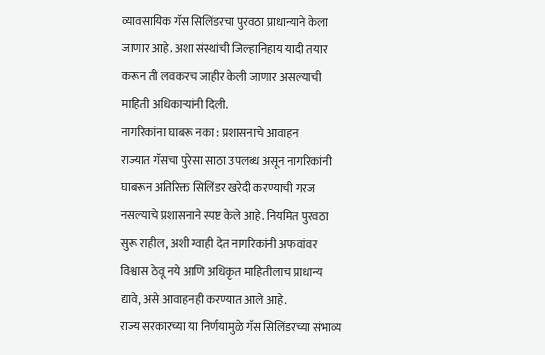व्यावसायिक गॅस सिलिंडरचा पुरवठा प्राधान्याने केला जाणार आहे. अशा संस्थांची जिल्हानिहाय यादी तयार करून ती लवकरच जाहीर केली जाणार असल्याची माहिती अधिकाऱ्यांनी दिली.
नागरिकांना घाबरू नका : प्रशासनाचे आवाहन
राज्यात गॅसचा पुरेसा साठा उपलब्ध असून नागरिकांनी घाबरून अतिरिक्त सिलिंडर खरेदी करण्याची गरज नसल्याचे प्रशासनाने स्पष्ट केले आहे. नियमित पुरवठा सुरू राहील, अशी ग्वाही देत नागरिकांनी अफवांवर विश्वास ठेवू नये आणि अधिकृत माहितीलाच प्राधान्य द्यावे, असे आवाहनही करण्यात आले आहे.
राज्य सरकारच्या या निर्णयामुळे गॅस सिलिंडरच्या संभाव्य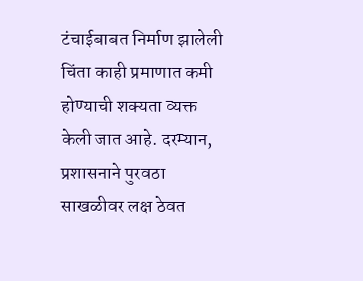टंचाईबाबत निर्माण झालेली चिंता काही प्रमाणात कमी होण्याची शक्यता व्यक्त केली जात आहे. दरम्यान, प्रशासनाने पुरवठा साखळीवर लक्ष ठेवत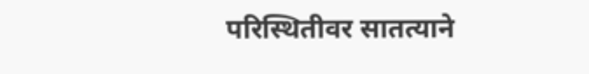परिस्थितीवर सातत्याने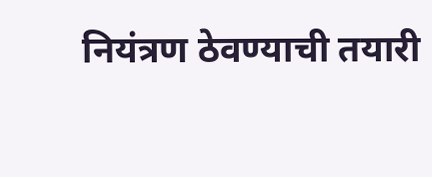नियंत्रण ठेवण्याची तयारी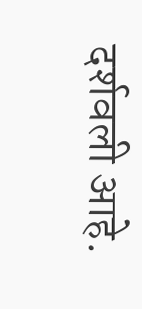दर्शवली आहे.